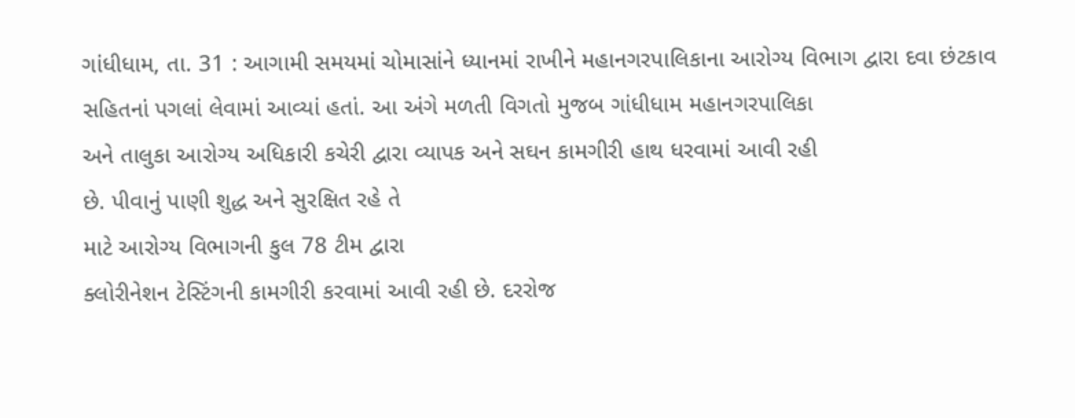ગાંધીધામ, તા. 31 : આગામી સમયમાં ચોમાસાંને ધ્યાનમાં રાખીને મહાનગરપાલિકાના આરોગ્ય વિભાગ દ્વારા દવા છંટકાવ
સહિતનાં પગલાં લેવામાં આવ્યાં હતાં. આ અંગે મળતી વિગતો મુજબ ગાંધીધામ મહાનગરપાલિકા
અને તાલુકા આરોગ્ય અધિકારી કચેરી દ્વારા વ્યાપક અને સઘન કામગીરી હાથ ધરવામાં આવી રહી
છે. પીવાનું પાણી શુદ્ધ અને સુરક્ષિત રહે તે
માટે આરોગ્ય વિભાગની કુલ 78 ટીમ દ્વારા
ક્લોરીનેશન ટેસ્ટિંગની કામગીરી કરવામાં આવી રહી છે. દરરોજ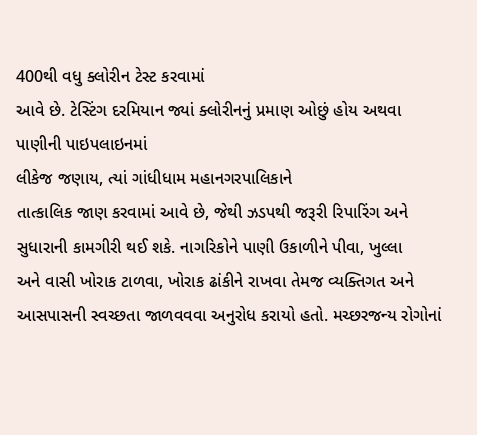400થી વધુ ક્લોરીન ટેસ્ટ કરવામાં
આવે છે. ટેસ્ટિંગ દરમિયાન જ્યાં ક્લોરીનનું પ્રમાણ ઓછું હોય અથવા પાણીની પાઇપલાઇનમાં
લીકેજ જણાય, ત્યાં ગાંધીધામ મહાનગરપાલિકાને
તાત્કાલિક જાણ કરવામાં આવે છે, જેથી ઝડપથી જરૂરી રિપારિંગ અને
સુધારાની કામગીરી થઈ શકે. નાગરિકોને પાણી ઉકાળીને પીવા, ખુલ્લા
અને વાસી ખોરાક ટાળવા, ખોરાક ઢાંકીને રાખવા તેમજ વ્યક્તિગત અને
આસપાસની સ્વચ્છતા જાળવવવા અનુરોધ કરાયો હતો. મચ્છરજન્ય રોગોનાં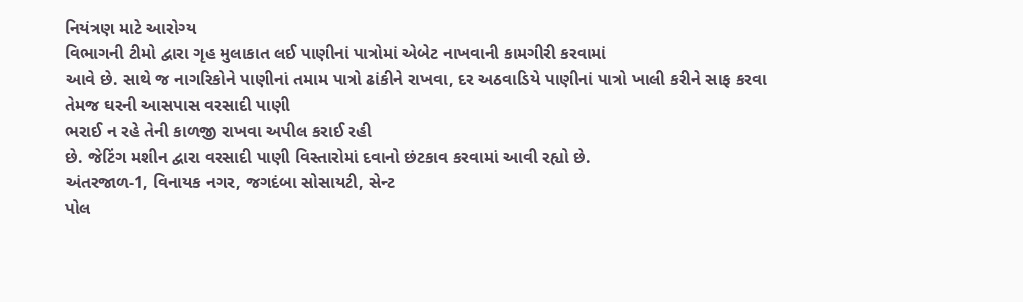નિયંત્રણ માટે આરોગ્ય
વિભાગની ટીમો દ્વારા ગૃહ મુલાકાત લઈ પાણીનાં પાત્રોમાં એબેટ નાખવાની કામગીરી કરવામાં
આવે છે. સાથે જ નાગરિકોને પાણીનાં તમામ પાત્રો ઢાંકીને રાખવા, દર અઠવાડિયે પાણીનાં પાત્રો ખાલી કરીને સાફ કરવા તેમજ ઘરની આસપાસ વરસાદી પાણી
ભરાઈ ન રહે તેની કાળજી રાખવા અપીલ કરાઈ રહી
છે. જેટિંગ મશીન દ્વારા વરસાદી પાણી વિસ્તારોમાં દવાનો છંટકાવ કરવામાં આવી રહ્યો છે.
અંતરજાળ-1, વિનાયક નગર, જગદંબા સોસાયટી, સેન્ટ
પોલ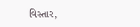વિસ્તાર,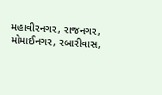મહાવીરનગર, રાજનગર,
મોમાઈનગર, રબારીવાસ,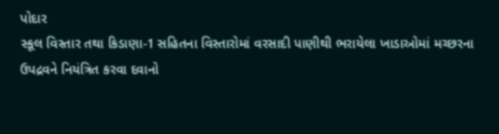પોદાર
સ્કૂલ વિસ્તાર તથા કિડાણા-1 સહિતના વિસ્તારોમાં વરસાદી પાણીથી ભરાયેલા ખાડાઓમાં મચ્છરના
ઉપદ્રવને નિયંત્રિત કરવા દવાનો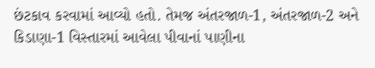છંટકાવ કરવામાં આવ્યો હતો. તેમજ અંતરજાળ-1, અંતરજાળ-2 અને કિડાણા-1 વિસ્તારમાં આવેલા પીવાનાં પાણીના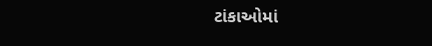ટાંકાઓમાં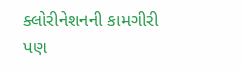ક્લોરીનેશનની કામગીરી પણ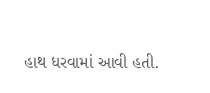હાથ ધરવામાં આવી હતી.